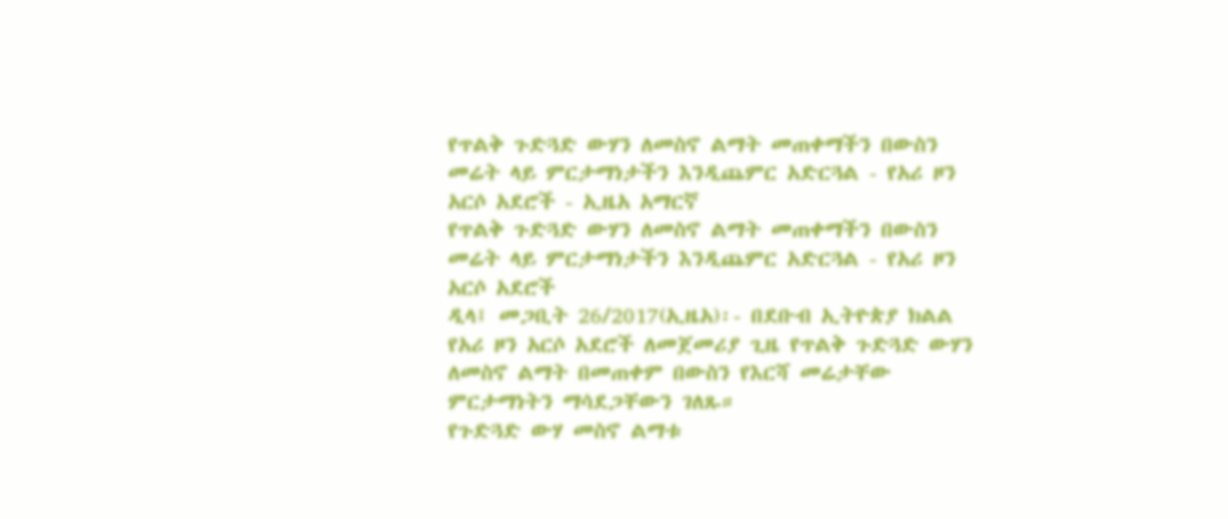የጥልቅ ጉድጓድ ውሃን ለመስኖ ልማት መጠቀማችን በውስን መሬት ላይ ምርታማነታችን እንዲጨምር አድርጓል - የአሪ ዞን አርሶ አደሮች - ኢዜአ አማርኛ
የጥልቅ ጉድጓድ ውሃን ለመስኖ ልማት መጠቀማችን በውስን መሬት ላይ ምርታማነታችን እንዲጨምር አድርጓል - የአሪ ዞን አርሶ አደሮች
ዲላ፤ መጋቢት 26/2017(ኢዜአ)፡- በደቡብ ኢትዮጵያ ክልል የአሪ ዞን አርሶ አደሮች ለመጀመሪያ ጊዜ የጥልቅ ጉድጓድ ውሃን ለመስኖ ልማት በመጠቀም በውስን የእርሻ መሬታቸው ምርታማነትን ማሳደጋቸውን ገለጹ።
የጉድጓድ ውሃ መስኖ ልማቱ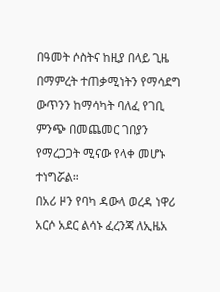በዓመት ሶስትና ከዚያ በላይ ጊዜ በማምረት ተጠቃሚነትን የማሳደግ ውጥንን ከማሳካት ባለፈ የገቢ ምንጭ በመጨመር ገበያን የማረጋጋት ሚናው የላቀ መሆኑ ተነግሯል።
በአሪ ዞን የባካ ዳውላ ወረዳ ነዋሪ አርሶ አደር ልሳኑ ፈረንጃ ለኢዜአ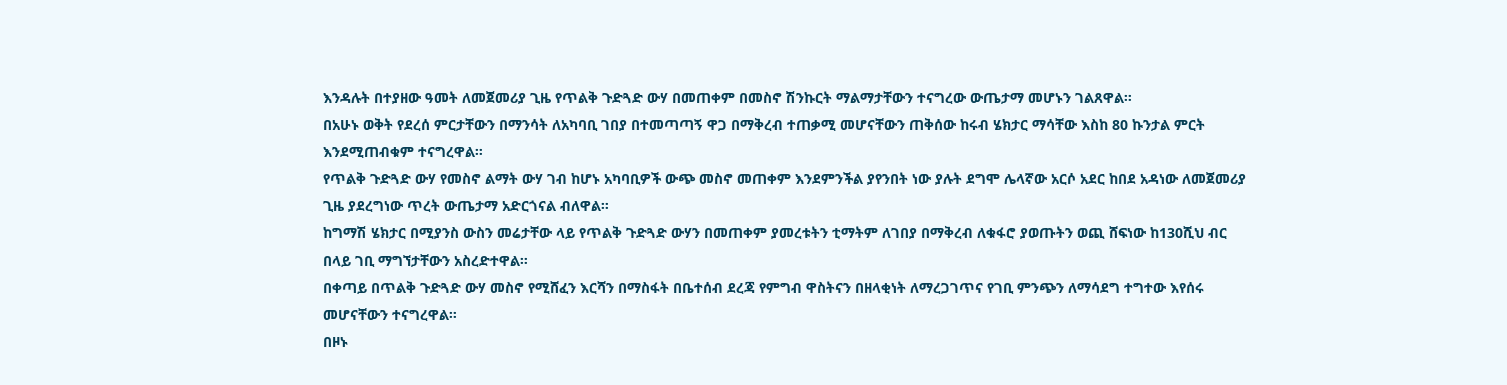እንዳሉት በተያዘው ዓመት ለመጀመሪያ ጊዜ የጥልቅ ጉድጓድ ውሃ በመጠቀም በመስኖ ሽንኩርት ማልማታቸውን ተናግረው ውጤታማ መሆኑን ገልጸዋል።
በአሁኑ ወቅት የደረሰ ምርታቸውን በማንሳት ለአካባቢ ገበያ በተመጣጣኝ ዋጋ በማቅረብ ተጠቃሚ መሆናቸውን ጠቅሰው ከሩብ ሄክታር ማሳቸው እስከ 80 ኩንታል ምርት እንደሚጠብቁም ተናግረዋል።
የጥልቅ ጉድጓድ ውሃ የመስኖ ልማት ውሃ ገብ ከሆኑ አካባቢዎች ውጭ መስኖ መጠቀም እንደምንችል ያየንበት ነው ያሉት ደግሞ ሌላኛው አርሶ አደር ከበደ አዳነው ለመጀመሪያ ጊዜ ያደረግነው ጥረት ውጤታማ አድርጎናል ብለዋል።
ከግማሽ ሄክታር በሚያንስ ውስን መሬታቸው ላይ የጥልቅ ጉድጓድ ውሃን በመጠቀም ያመረቱትን ቲማትም ለገበያ በማቅረብ ለቁፋሮ ያወጡትን ወጪ ሸፍነው ከ130ሺህ ብር በላይ ገቢ ማግኘታቸውን አስረድተዋል።
በቀጣይ በጥልቅ ጉድጓድ ውሃ መስኖ የሚሸፈን እርሻን በማስፋት በቤተሰብ ደረጃ የምግብ ዋስትናን በዘላቂነት ለማረጋገጥና የገቢ ምንጭን ለማሳደግ ተግተው እየሰሩ መሆናቸውን ተናግረዋል።
በዞኑ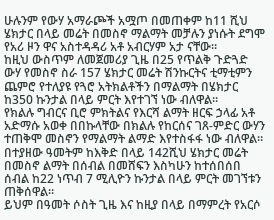ሁሉንም የውሃ አማራጮች አሟጦ በመጠቀም ከ11 ሺህ ሄክታር በላይ መሬት በመስኖ ማልማት መቻሉን ያነሱት ደግሞ የአሪ ዞን ዋና አስተዳዳሪ አቶ አብርሃም አታ ናቸው።
ከዚህ ውስጥም ለመጀመሪያ ጊዜ በ25 የጥልቅ ጉድጓድ ውሃ የመስኖ ስራ 157 ሄክታር መሬት ሽንኩርትና ቲማቲምን ጨምሮ የተለያዩ የጓሮ አትክልቶችን በማልማት በሄክታር ከ350 ኩንታል በላይ ምርት እየተገኘ ነው ብለዋል።
የክልሉ ግብርና ቢሮ ምክትልና የእርሻ ልማት ዘርፍ ኃላፊ አቶ አድማሱ አወቀ በበኩላቸው በክልሉ የከርሰና ገጸ-ምድር ውሃን ተጠቅሞ መስኖን የማልማት ልማድ እየተስፋፋ ነው ብለዋል።
በተያዘው ዓመትም ከእቅድ በላይ 142ሺህ ሄክታር መሬት በመስኖ ልማት በሰብል በመሸፍን እስካሁን ከተሰበሰበ ሰብል ከ22 ነጥብ 7 ሚሊዮን ኩንታል በላይ ምርት መገኘቱን ጠቅሰዋል።
ይህም በዓመት ሶስት ጊዜ እና ከዚያ በላይ በማምረት የአርሶ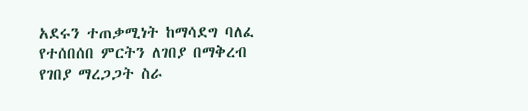አደሩን ተጠቃሚነት ከማሳደግ ባለፈ የተሰበሰበ ምርትን ለገበያ በማቅረብ የገበያ ማረጋጋት ስራ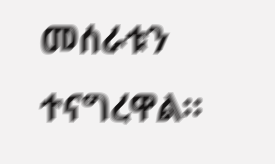መሰራቱን ተናግረዋል።